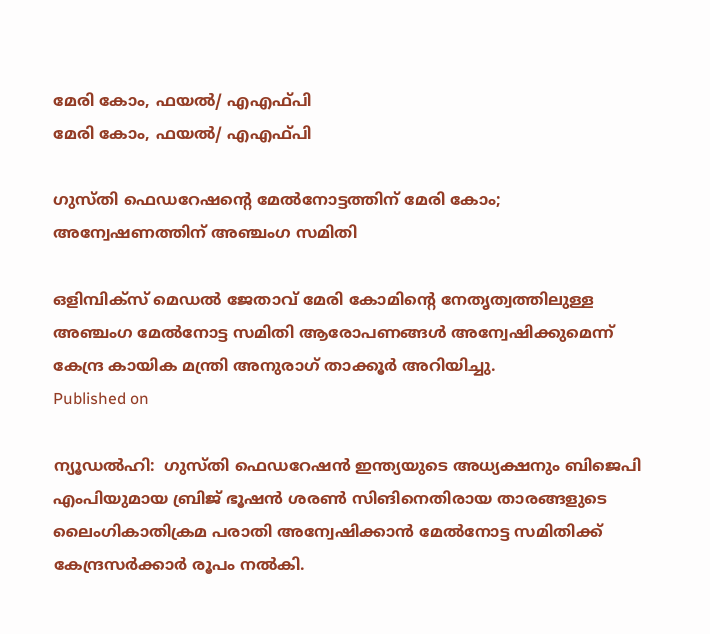മേരി കോം, ഫയൽ/ എഎഫ്പി
മേരി കോം, ഫയൽ/ എഎഫ്പി

ഗുസ്തി ഫെഡറേഷന്റെ മേല്‍നോട്ടത്തിന് മേരി കോം; അന്വേഷണത്തിന് അഞ്ചംഗ സമിതി

ഒളിമ്പിക്‌സ് മെഡല്‍ ജേതാവ് മേരി കോമിന്റെ നേതൃത്വത്തിലുള്ള അഞ്ചംഗ മേല്‍നോട്ട സമിതി ആരോപണങ്ങള്‍ അന്വേഷിക്കുമെന്ന് കേന്ദ്ര കായിക മന്ത്രി അനുരാഗ് താക്കൂര്‍ അറിയിച്ചു.
Published on

ന്യൂഡല്‍ഹി:  ഗുസ്തി ഫെഡറേഷന്‍ ഇന്ത്യയുടെ അധ്യക്ഷനും ബിജെപി എംപിയുമായ ബ്രിജ് ഭൂഷന്‍ ശരണ്‍ സിങിനെതിരായ താരങ്ങളുടെ ലൈംഗികാതിക്രമ പരാതി അന്വേഷിക്കാന്‍ മേല്‍നോട്ട സമിതിക്ക് കേന്ദ്രസര്‍ക്കാര്‍ രൂപം നല്‍കി.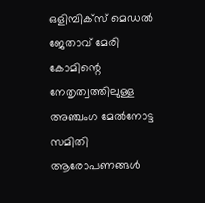ഒളിമ്പിക്‌സ് മെഡല്‍ ജേതാവ് മേരി കോമിന്റെ നേതൃത്വത്തിലുള്ള അഞ്ചംഗ മേല്‍നോട്ട സമിതി ആരോപണങ്ങള്‍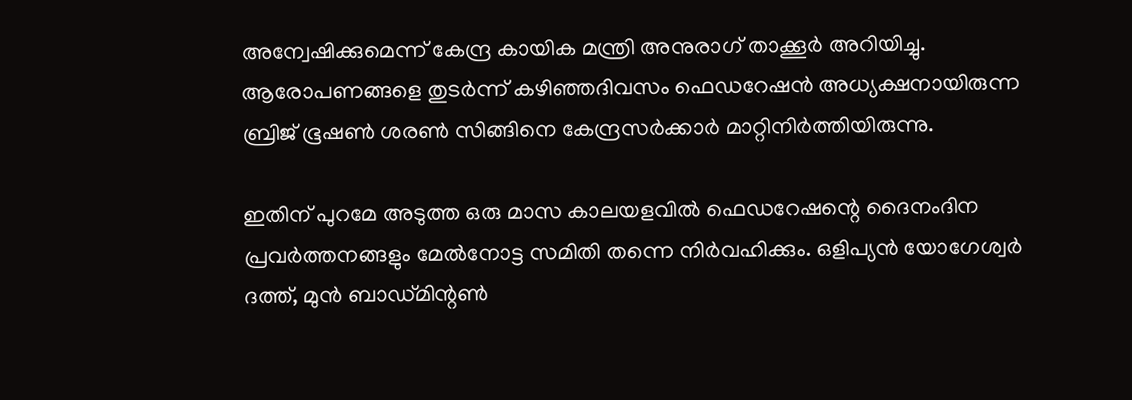അന്വേഷിക്കുമെന്ന് കേന്ദ്ര കായിക മന്ത്രി അനുരാഗ് താക്കൂര്‍ അറിയിച്ചു. ആരോപണങ്ങളെ തുടര്‍ന്ന് കഴിഞ്ഞദിവസം ഫെഡറേഷന്‍ അധ്യക്ഷനായിരുന്ന ബ്രിജ് ഭൂഷണ്‍ ശരണ്‍ സിങ്ങിനെ കേന്ദ്രസര്‍ക്കാര്‍ മാറ്റിനിര്‍ത്തിയിരുന്നു.

ഇതിന് പുറമേ അടുത്ത ഒരു മാസ കാലയളവില്‍ ഫെഡറേഷന്റെ ദൈനംദിന പ്രവര്‍ത്തനങ്ങളും മേല്‍നോട്ട സമിതി തന്നെ നിര്‍വഹിക്കും. ഒളിപ്യന്‍ യോഗേശ്വര്‍ ദത്ത്, മുന്‍ ബാഡ്മിന്റണ്‍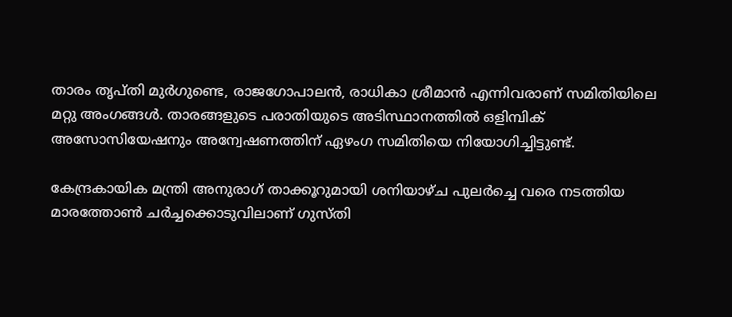താരം തൃപ്തി മുര്‍ഗുണ്ടെ, രാജഗോപാലന്‍, രാധികാ ശ്രീമാന്‍ എന്നിവരാണ് സമിതിയിലെ മറ്റു അംഗങ്ങള്‍. താരങ്ങളുടെ പരാതിയുടെ അടിസ്ഥാനത്തില്‍ ഒളിമ്പിക് അസോസിയേഷനും അന്വേഷണത്തിന് ഏഴംഗ സമിതിയെ നിയോഗിച്ചിട്ടുണ്ട്.

കേന്ദ്രകായിക മന്ത്രി അനുരാഗ് താക്കൂറുമായി ശനിയാഴ്ച പുലര്‍ച്ചെ വരെ നടത്തിയ മാരത്തോണ്‍ ചര്‍ച്ചക്കൊടുവിലാണ് ഗുസ്തി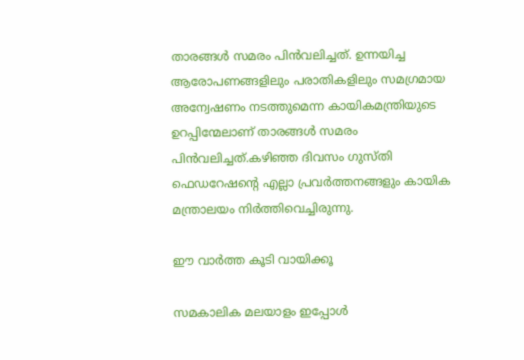താരങ്ങള്‍ സമരം പിന്‍വലിച്ചത്. ഉന്നയിച്ച ആരോപണങ്ങളിലും പരാതികളിലും സമഗ്രമായ അന്വേഷണം നടത്തുമെന്ന കായികമന്ത്രിയുടെ ഉറപ്പിന്മേലാണ് താരങ്ങള്‍ സമരം പിന്‍വലിച്ചത്.കഴിഞ്ഞ ദിവസം ഗുസ്തി ഫെഡറേഷന്റെ എല്ലാ പ്രവര്‍ത്തനങ്ങളും കായിക മന്ത്രാലയം നിര്‍ത്തിവെച്ചിരുന്നു.

ഈ വാര്‍ത്ത കൂടി വായിക്കൂ

സമകാലിക മലയാളം ഇപ്പോള്‍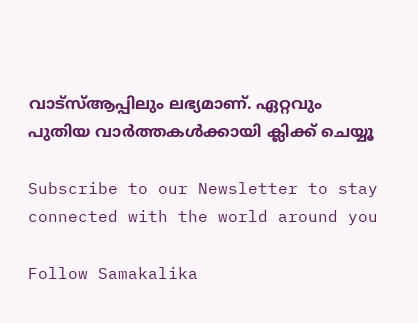വാട്‌സ്ആപ്പിലും ലഭ്യമാണ്. ഏറ്റവും പുതിയ വാര്‍ത്തകള്‍ക്കായി ക്ലിക്ക് ചെയ്യൂ

Subscribe to our Newsletter to stay connected with the world around you

Follow Samakalika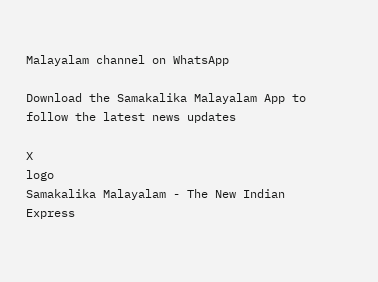Malayalam channel on WhatsApp

Download the Samakalika Malayalam App to follow the latest news updates

X
logo
Samakalika Malayalam - The New Indian Express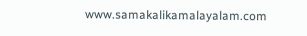www.samakalikamalayalam.com